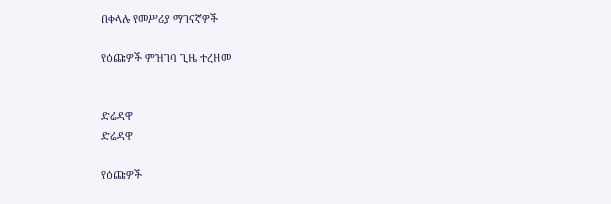በቀላሉ የመሥሪያ ማገናኛዎች

የዕጩዎች ምዝገባ ጊዜ ተረዘመ


ድሬዳዋ
ድሬዳዋ

የዕጩዎች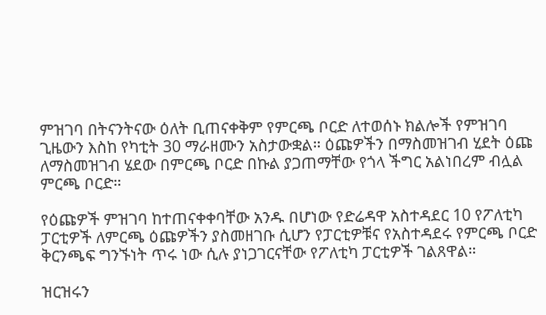ምዝገባ በትናንትናው ዕለት ቢጠናቀቅም የምርጫ ቦርድ ለተወሰኑ ክልሎች የምዝገባ ጊዜውን እስከ የካቲት 30 ማራዘሙን አስታውቋል። ዕጩዎችን በማስመዝገብ ሂደት ዕጩ ለማስመዝገብ ሄደው በምርጫ ቦርድ በኩል ያጋጠማቸው የጎላ ችግር አልነበረም ብሏል ምርጫ ቦርድ።

የዕጩዎች ምዝገባ ከተጠናቀቀባቸው አንዱ በሆነው የድሬዳዋ አስተዳደር 10 የፖለቲካ ፓርቲዎች ለምርጫ ዕጩዎችን ያስመዘገቡ ሲሆን የፓርቲዎቹና የአስተዳደሩ የምርጫ ቦርድ ቅርንጫፍ ግንኙነት ጥሩ ነው ሲሉ ያነጋገርናቸው የፖለቲካ ፓርቲዎች ገልጸዋል።

ዝርዝሩን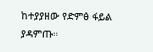ከተያያዘው የድምፅ ፋይል ያዳምጡ።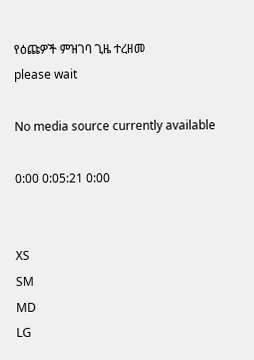የዕጩዎች ምዝገባ ጊዜ ተረዘመ
please wait

No media source currently available

0:00 0:05:21 0:00


XS
SM
MD
LG